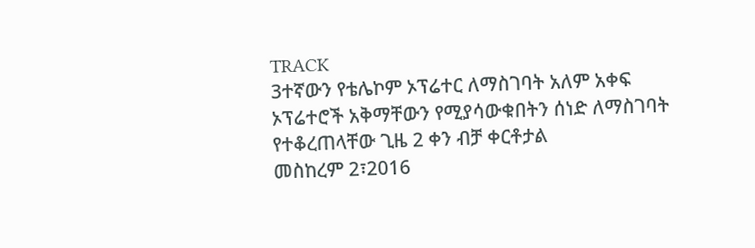TRACK
3ተኛውን የቴሌኮም ኦፕሬተር ለማስገባት አለም አቀፍ ኦፕሬተሮች አቅማቸውን የሚያሳውቁበትን ሰነድ ለማስገባት የተቆረጠላቸው ጊዜ 2 ቀን ብቻ ቀርቶታል
መስከረም 2፣2016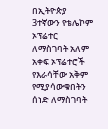በኢትዮጵያ 3ተኛውን የቴሌኮም ኦፕሬተር ለማስገባት አለም አቀፍ ኦፕሬተሮች የእራሳቸው አቅም የሚያሳውቁበትን ሰነድ ለማስገባት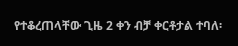የተቆረጠላቸው ጊዜ 2 ቀን ብቻ ቀርቶታል ተባለ፡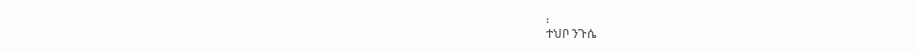፡
ተህቦ ንጉሴ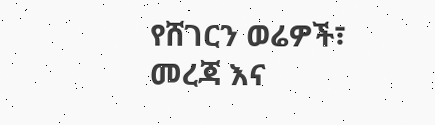የሸገርን ወሬዎች፣ መረጃ እና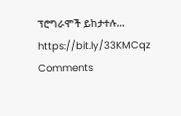ፕሮግራሞች ይከታተሉ… https://bit.ly/33KMCqz
Comments